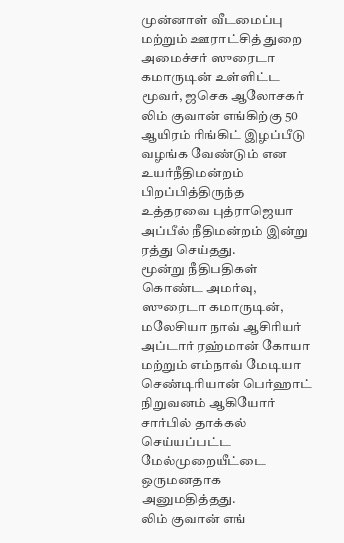முன்னாள் வீடமைப்பு மற்றும் ஊராட்சித் துறை அமைச்சர் ஸுரைடா கமாருடின் உள்ளிட்ட மூவர், ஜசெக ஆலோசகர் லிம் குவான் எங்கிற்கு 50 ஆயிரம் ரிங்கிட் இழப்பீடு வழங்க வேண்டும் என உயர்நீதிமன்றம் பிறப்பித்திருந்த உத்தரவை புத்ராஜெயா அப்பீல் நீதிமன்றம் இன்று ரத்து செய்தது.
மூன்று நீதிபதிகள் கொண்ட அமர்வு, ஸுரைடா கமாருடின், மலேசியா நாவ் ஆசிரியர் அப்டார் ரஹ்மான் கோயா மற்றும் எம்நாவ் மேடியா செண்டிரியான் பெர்ஹாட் நிறுவனம் ஆகியோர் சார்பில் தாக்கல் செய்யப்பட்ட மேல்முறையீட்டை ஒருமனதாக அனுமதித்தது.
லிம் குவான் எங்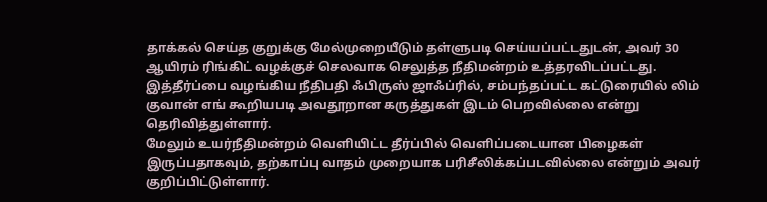தாக்கல் செய்த குறுக்கு மேல்முறையீடும் தள்ளுபடி செய்யப்பட்டதுடன், அவர் 30 ஆயிரம் ரிங்கிட் வழக்குச் செலவாக செலுத்த நீதிமன்றம் உத்தரவிடப்பட்டது.
இத்தீர்ப்பை வழங்கிய நீதிபதி ஃபிருஸ் ஜாஃப்ரில், சம்பந்தப்பட்ட கட்டுரையில் லிம் குவான் எங் கூறியபடி அவதூறான கருத்துகள் இடம் பெறவில்லை என்று தெரிவித்துள்ளார்.
மேலும் உயர்நீதிமன்றம் வெளியிட்ட தீர்ப்பில் வெளிப்படையான பிழைகள் இருப்பதாகவும், தற்காப்பு வாதம் முறையாக பரிசீலிக்கப்படவில்லை என்றும் அவர் குறிப்பிட்டுள்ளார்.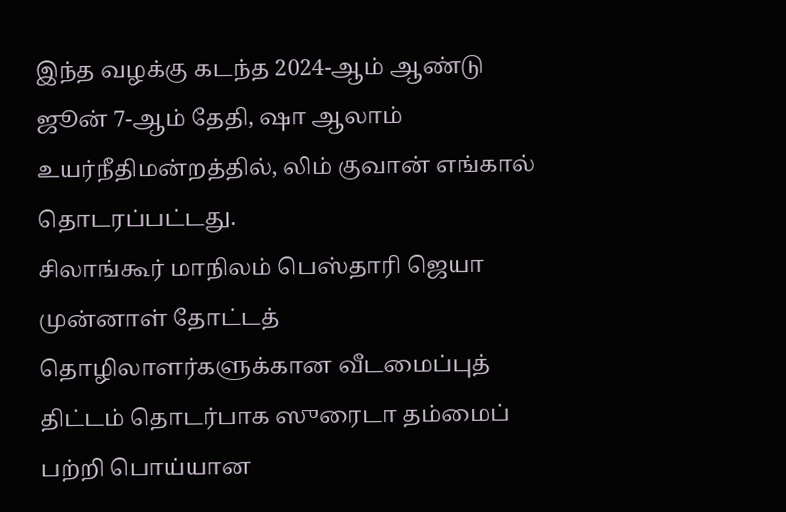இந்த வழக்கு கடந்த 2024-ஆம் ஆண்டு ஜூன் 7-ஆம் தேதி, ஷா ஆலாம் உயர்நீதிமன்றத்தில், லிம் குவான் எங்கால் தொடரப்பட்டது.
சிலாங்கூர் மாநிலம் பெஸ்தாரி ஜெயா முன்னாள் தோட்டத் தொழிலாளர்களுக்கான வீடமைப்புத் திட்டம் தொடர்பாக ஸுரைடா தம்மைப் பற்றி பொய்யான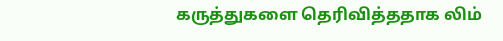கருத்துகளை தெரிவித்ததாக லிம்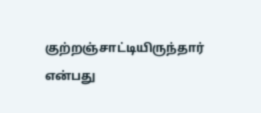குற்றஞ்சாட்டியிருந்தார் என்பது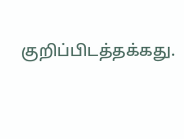குறிப்பிடத்தக்கது.